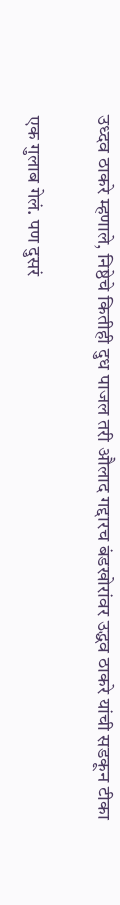उध्दव ठाकरे म्हणाले, निष्ठेचे कितीही दुध पाजल तरी औलाद गद्दारच बंडखोरांवर उद्धव ठाकरे यांची सडकून टीका

एक गुलाब गेलं. पण दुसरं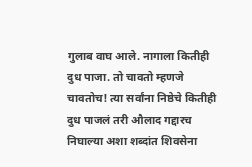गुलाब वाघ आले. नागाला कितीही दुध पाजा. तो चावतो म्हणजे चावतोच! त्या सर्वांना निष्ठेचे कितीही दुध पाजलं तरी औलाद गद्दारच निघाल्या अशा शब्दांत शिवसेना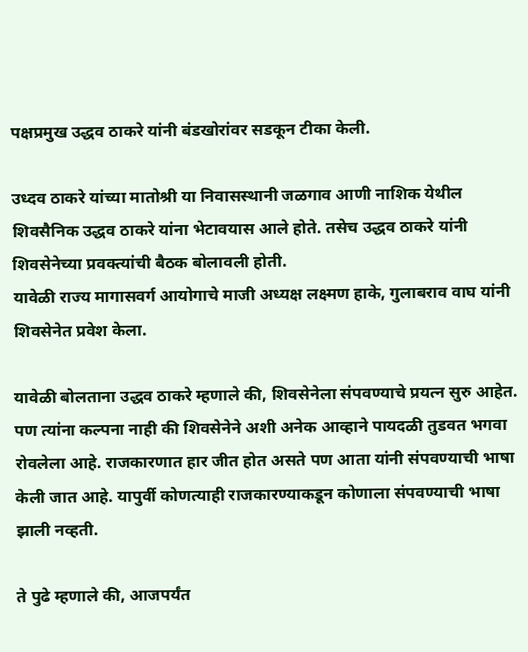पक्षप्रमुख उद्धव ठाकरे यांनी बंडखोरांवर सडकून टीका केली.

उध्दव ठाकरे यांच्या मातोश्री या निवासस्थानी जळगाव आणी नाशिक येथील शिवसैनिक उद्धव ठाकरे यांना भेटावयास आले होते. तसेच उद्धव ठाकरे यांनी शिवसेनेच्या प्रवक्त्यांची बैठक बोलावली होती.
यावेळी राज्य मागासवर्ग आयोगाचे माजी अध्यक्ष लक्ष्मण हाके, गुलाबराव वाघ यांनी शिवसेनेत प्रवेश केला.

यावेळी बोलताना उद्धव ठाकरे म्हणाले की, शिवसेनेला संपवण्याचे प्रयत्न सुरु आहेत. पण त्यांना कल्पना नाही की शिवसेनेने अशी अनेक आव्हाने पायदळी तुडवत भगवा रोवलेला आहे. राजकारणात हार जीत होत असते पण आता यांनी संपवण्याची भाषा केली जात आहे. यापुर्वी कोणत्याही राजकारण्याकडून कोणाला संपवण्याची भाषा झाली नव्हती.

ते पुढे म्हणाले की, आजपर्यंत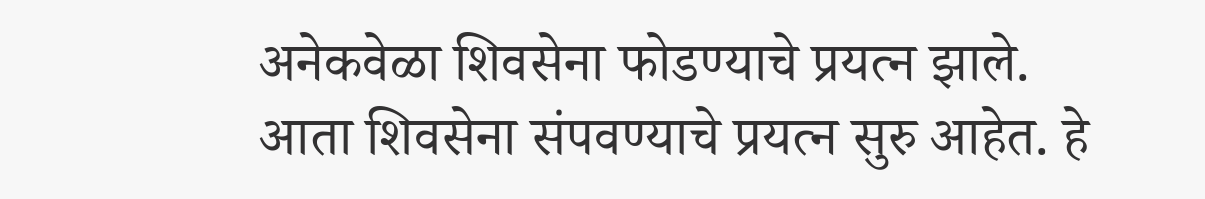अनेकवेळा शिवसेना फोडण्याचे प्रयत्न झाले. आता शिवसेना संपवण्याचे प्रयत्न सुरु आहेत. हे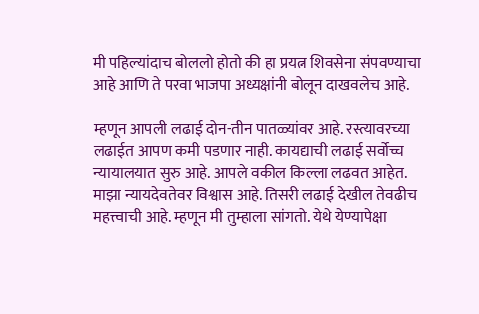मी पहिल्यांदाच बोललो होतो की हा प्रयत्न शिवसेना संपवण्याचा आहे आणि ते परवा भाजपा अध्यक्षांनी बोलून दाखवलेच आहे.

म्हणून आपली लढाई दोन-तीन पातळ्यांवर आहे. रस्त्यावरच्या लढाईत आपण कमी पडणार नाही. कायद्याची लढाई सर्वोच्च न्यायालयात सुरु आहे. आपले वकील किल्ला लढवत आहेत. माझा न्यायदेवतेवर विश्वास आहे. तिसरी लढाई देखील तेवढीच महत्त्वाची आहे. म्हणून मी तुम्हाला सांगतो. येथे येण्यापेक्षा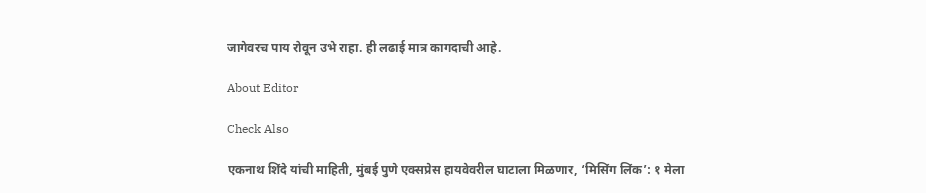जागेवरच पाय रोवून उभे राहा. ही लढाई मात्र कागदाची आहे.

About Editor

Check Also

एकनाथ शिंदे यांची माहिती, मुंबई पुणे एक्सप्रेस हायवेवरील घाटाला मिळणार, ‘मिसिंग लिंक’: १ मेला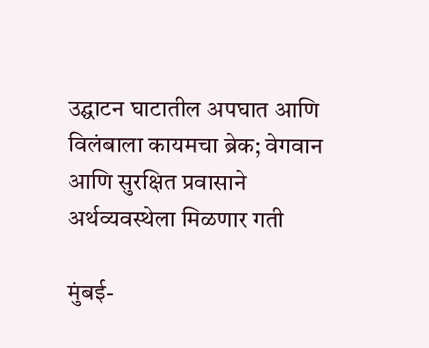उद्घाटन घाटातील अपघात आणि विलंबाला कायमचा ब्रेक; वेगवान आणि सुरक्षित प्रवासाने अर्थव्यवस्थेला मिळणार गती

मुंबई-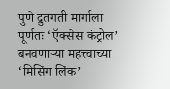पुणे द्रुतगती मार्गाला पूर्णतः ‘ऍक्सेस कंट्रोल’ बनवणाऱ्या महत्त्वाच्या ‘मिसिंग लिंक’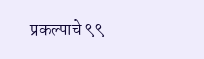प्रकल्पाचे ९९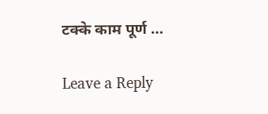टक्के काम पूर्ण …

Leave a Reply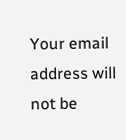Your email address will not be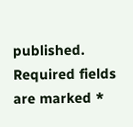published. Required fields are marked *